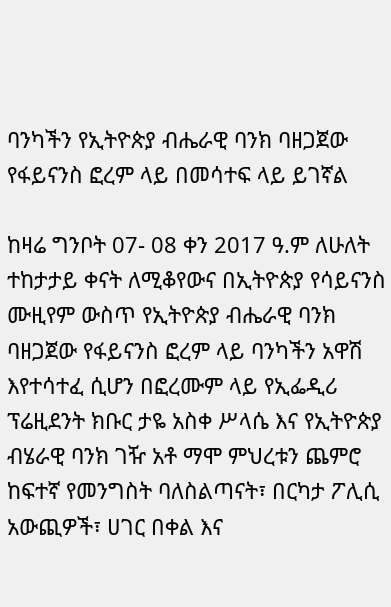ባንካችን የኢትዮጵያ ብሔራዊ ባንክ ባዘጋጀው የፋይናንስ ፎረም ላይ በመሳተፍ ላይ ይገኛል

ከዛሬ ግንቦት 07- 08 ቀን 2017 ዓ.ም ለሁለት ተከታታይ ቀናት ለሚቆየውና በኢትዮጵያ የሳይናንስ ሙዚየም ውስጥ የኢትዮጵያ ብሔራዊ ባንክ ባዘጋጀው የፋይናንስ ፎረም ላይ ባንካችን አዋሽ እየተሳተፈ ሲሆን በፎረሙም ላይ የኢፌዲሪ ፕሬዚደንት ክቡር ታዬ አስቀ ሥላሴ እና የኢትዮጵያ ብሄራዊ ባንክ ገዥ አቶ ማሞ ምህረቱን ጨምሮ ከፍተኛ የመንግስት ባለስልጣናት፣ በርካታ ፖሊሲ አውጪዎች፣ ሀገር በቀል እና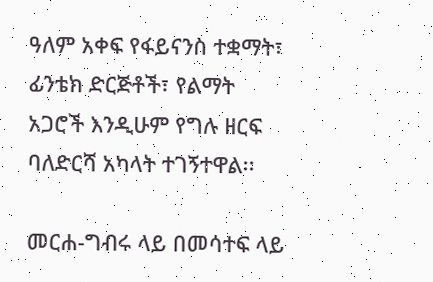ዓለም አቀፍ የፋይናንስ ተቋማት፣ ፊንቴክ ድርጅቶች፣ የልማት አጋሮች እንዲሁም የግሉ ዘርፍ ባለድርሻ አካላት ተገኝተዋል፡፡

መርሐ-ግብሩ ላይ በመሳተፍ ላይ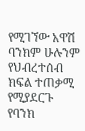የሚገኘው አዋሽ ባንክም ሁሉንም የህብረተሰብ ክፍል ተጠቃሚ የሚያደርጉ የባንክ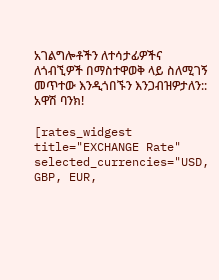አገልግሎቶችን ለተሳታፊዎችና ለጎብኚዎች በማስተዋወቅ ላይ ስለሚገኝ መጥተው እንዲጎበኙን እንጋብዝዎታለን::
አዋሽ ባንክ!

[rates_widgest title="EXCHANGE Rate" selected_currencies="USD, GBP, EUR,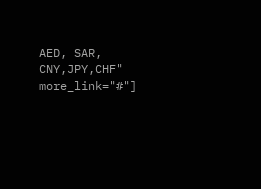AED, SAR, CNY,JPY,CHF" more_link="#"]